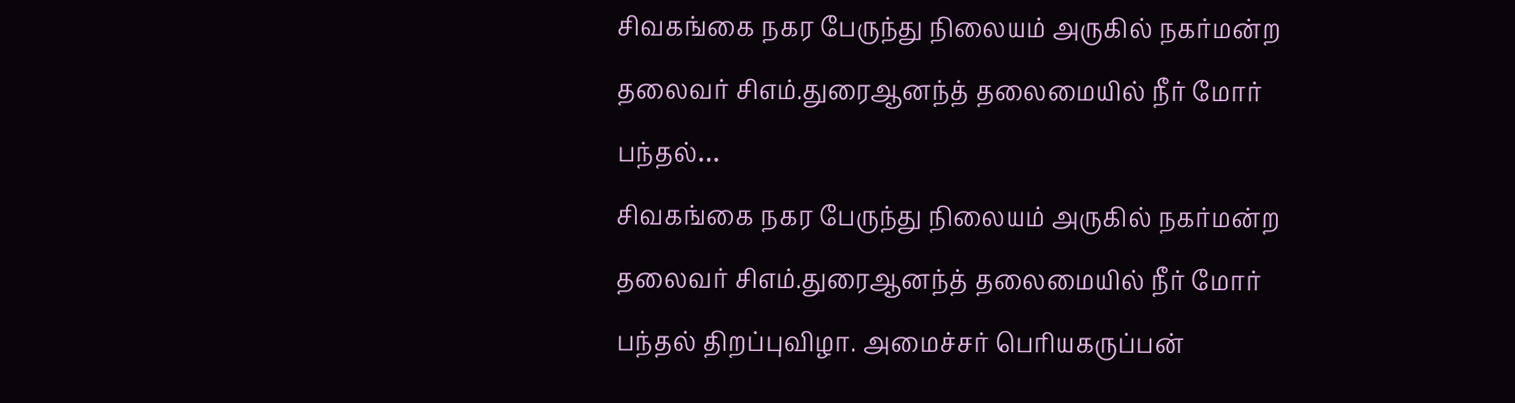சிவகங்கை நகர பேருந்து நிலையம் அருகில் நகர்மன்ற தலைவர் சிஎம்.துரைஆனந்த் தலைமையில் நீர் மோர் பந்தல்…
சிவகங்கை நகர பேருந்து நிலையம் அருகில் நகர்மன்ற தலைவர் சிஎம்.துரைஆனந்த் தலைமையில் நீர் மோர் பந்தல் திறப்புவிழா. அமைச்சர் பெரியகருப்பன்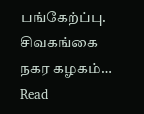பங்கேற்ப்பு.
சிவகங்கை நகர கழகம்…
Read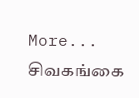More...
சிவகங்கை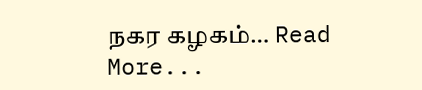நகர கழகம்… Read More...